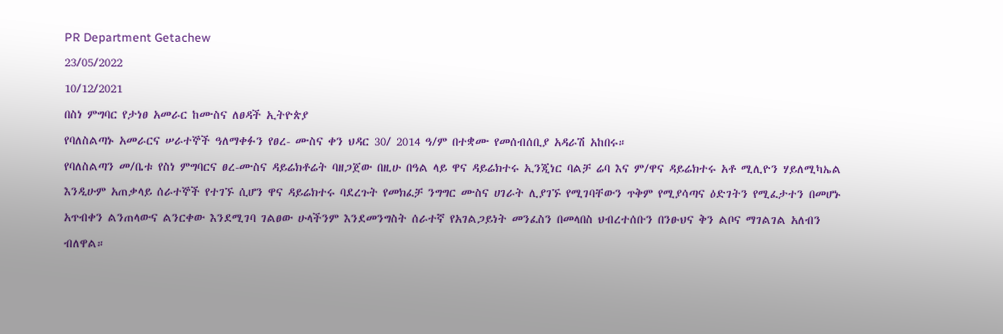PR Department Getachew
23/05/2022
10/12/2021
በስነ ምግባር የታነፀ አመራር ከሙስና ለፀዳች ኢትዮጵያ
የባለስልጣኑ አመራርና ሠራተኞች ዓለማቀፉን የፀረ- ሙስና ቀን ህዳር 30/ 2014 ዓ/ም በተቋሙ የመሰብሰቢያ አዳራሽ አከበሩ።
የባለስልጣን መ/ቤቱ የስነ ምግባርና ፀረ-ሙስና ዳይሬክቶሬት ባዘጋጀው በዚሁ በዓል ላይ ዋና ዳይሬክተሩ ኢንጂነር ባልቻ ሬባ እና ም/ዋና ዳይሬክተሩ አቶ ሚሊዮን ሃይለሚካኤል እንዲሁም አጠቃላይ ሰራተኞች የተገኙ ሲሆን ዋና ዳይሬክተሩ ባደረጉት የመክፈቻ ንግግር ሙስና ሀገራት ሊያገኙ የሚገባቸውን ጥቅም የሚያሳጣና ዕድገትን የሚፈታተን በመሆኑ አጥብቀን ልንጠላውና ልንርቀው እንደሚገባ ገልፀው ሁላችንም እንደመንግስት ሰራተኛ የአገልጋይነት መንፈስን በመላበስ ህብረተሰቡን በንፁህና ቅን ልቦና ማገልገል አለብን ብለዋል።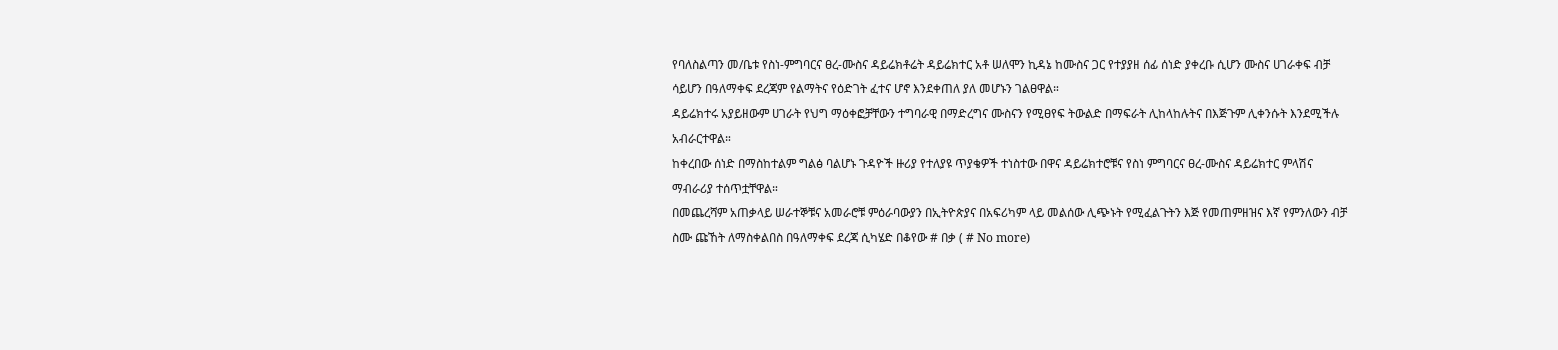የባለስልጣን መ/ቤቱ የስነ-ምግባርና ፀረ-ሙስና ዳይሬክቶሬት ዳይሬክተር አቶ ሠለሞን ኪዳኔ ከሙስና ጋር የተያያዘ ሰፊ ሰነድ ያቀረቡ ሲሆን ሙስና ሀገራቀፍ ብቻ ሳይሆን በዓለማቀፍ ደረጃም የልማትና የዕድገት ፈተና ሆኖ እንደቀጠለ ያለ መሆኑን ገልፀዋል።
ዳይሬክተሩ አያይዘውም ሀገራት የህግ ማዕቀፎቻቸውን ተግባራዊ በማድረግና ሙስናን የሚፀየፍ ትውልድ በማፍራት ሊከላከሉትና በእጅጉም ሊቀንሱት እንደሚችሉ አብራርተዋል።
ከቀረበው ሰነድ በማስከተልም ግልፅ ባልሆኑ ጉዳዮች ዙሪያ የተለያዩ ጥያቄዎች ተነስተው በዋና ዳይሬክተሮቹና የስነ ምግባርና ፀረ-ሙስና ዳይሬክተር ምላሽና ማብራሪያ ተሰጥቷቸዋል።
በመጨረሻም አጠቃላይ ሠራተኞቹና አመራሮቹ ምዕራባውያን በኢትዮጵያና በአፍሪካም ላይ መልሰው ሊጭኑት የሚፈልጉትን እጅ የመጠምዘዝና እኛ የምንለውን ብቻ ስሙ ጩኸት ለማስቀልበስ በዓለማቀፍ ደረጃ ሲካሄድ በቆየው # በቃ ( # No more)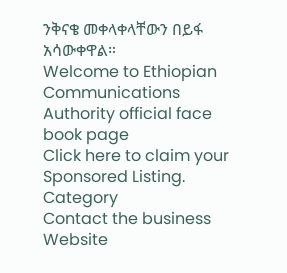ንቅናቄ መቀላቀላቸውን በይፋ አሳውቀዋል።
Welcome to Ethiopian Communications Authority official face book page
Click here to claim your Sponsored Listing.
Category
Contact the business
Website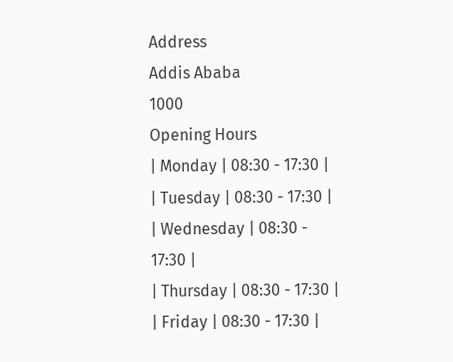Address
Addis Ababa
1000
Opening Hours
| Monday | 08:30 - 17:30 |
| Tuesday | 08:30 - 17:30 |
| Wednesday | 08:30 - 17:30 |
| Thursday | 08:30 - 17:30 |
| Friday | 08:30 - 17:30 |